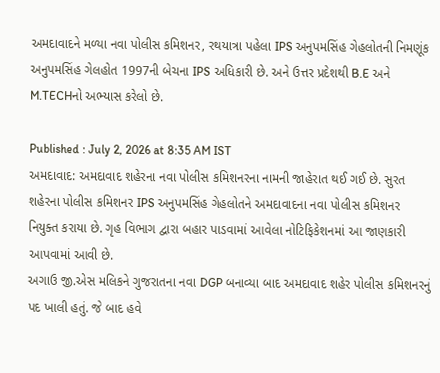અમદાવાદને મળ્યા નવા પોલીસ કમિશનર, રથયાત્રા પહેલા IPS અનુપમસિંહ ગેહલોતની નિમણૂંક
અનુપમસિંહ ગેલહોત 1997ની બેચના IPS અધિકારી છે. અને ઉત્તર પ્રદેશથી B.E અને M.TECHનો અભ્યાસ કરેલો છે.

Published : July 2, 2026 at 8:35 AM IST
અમદાવાદ: અમદાવાદ શહેરના નવા પોલીસ કમિશનરના નામની જાહેરાત થઈ ગઈ છે. સુરત શહેરના પોલીસ કમિશનર IPS અનુપમસિંહ ગેહલોતને અમદાવાદના નવા પોલીસ કમિશનર નિયુક્ત કરાયા છે. ગૃહ વિભાગ દ્વારા બહાર પાડવામાં આવેલા નોટિફિકેશનમાં આ જાણકારી આપવામાં આવી છે.
અગાઉ જી.એસ મલિકને ગુજરાતના નવા DGP બનાવ્યા બાદ અમદાવાદ શહેર પોલીસ કમિશનરનું પદ ખાલી હતું. જે બાદ હવે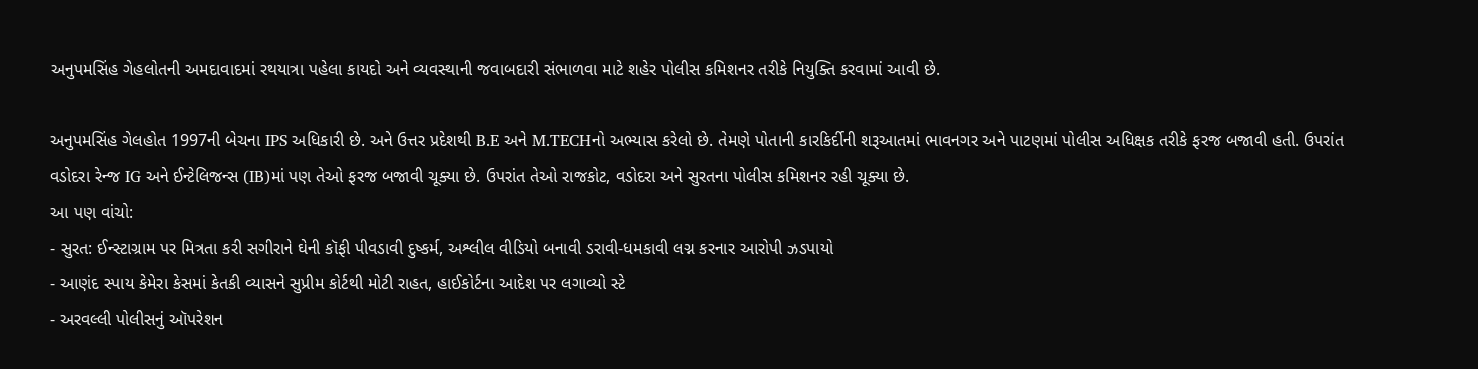અનુપમસિંહ ગેહલોતની અમદાવાદમાં રથયાત્રા પહેલા કાયદો અને વ્યવસ્થાની જવાબદારી સંભાળવા માટે શહેર પોલીસ કમિશનર તરીકે નિયુક્તિ કરવામાં આવી છે.

અનુપમસિંહ ગેલહોત 1997ની બેચના IPS અધિકારી છે. અને ઉત્તર પ્રદેશથી B.E અને M.TECHનો અભ્યાસ કરેલો છે. તેમણે પોતાની કારકિર્દીની શરૂઆતમાં ભાવનગર અને પાટણમાં પોલીસ અધિક્ષક તરીકે ફરજ બજાવી હતી. ઉપરાંત વડોદરા રેન્જ IG અને ઈન્ટેલિજન્સ (IB)માં પણ તેઓ ફરજ બજાવી ચૂક્યા છે. ઉપરાંત તેઓ રાજકોટ, વડોદરા અને સુરતના પોલીસ કમિશનર રહી ચૂક્યા છે.
આ પણ વાંચો:
- સુરત: ઈન્સ્ટાગ્રામ પર મિત્રતા કરી સગીરાને ઘેની કૉફી પીવડાવી દુષ્કર્મ, અશ્લીલ વીડિયો બનાવી ડરાવી-ધમકાવી લગ્ન કરનાર આરોપી ઝડપાયો
- આણંદ સ્પાય કેમેરા કેસમાં કેતકી વ્યાસને સુપ્રીમ કોર્ટથી મોટી રાહત, હાઈકોર્ટના આદેશ પર લગાવ્યો સ્ટે
- અરવલ્લી પોલીસનું ઑપરેશન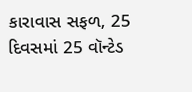કારાવાસ સફળ, 25 દિવસમાં 25 વૉન્ટેડ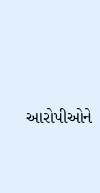આરોપીઓને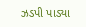ઝડપી પાડ્યા